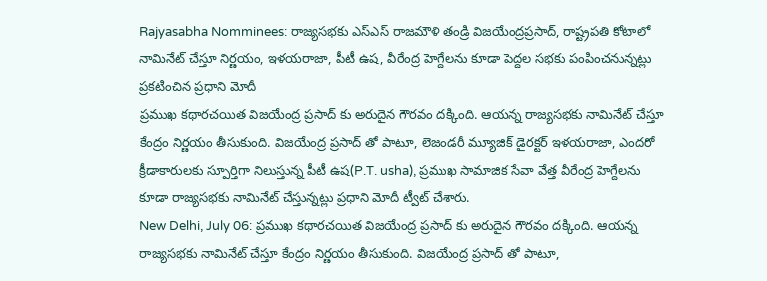Rajyasabha Nomminees: రాజ్యసభకు ఎస్ఎస్ రాజమౌళి తండ్రి విజయేంద్రప్రసాద్, రాష్ట్రపతి కోటాలో నామినేట్ చేస్తూ నిర్ణయం, ఇళయరాజా, పీటీ ఉష, వీరేంద్ర హెగ్దేలను కూడా పెద్దల సభకు పంపించనున్నట్లు ప్రకటించిన ప్రధాని మోదీ
ప్రముఖ కథారచయిత విజయేంద్ర ప్రసాద్ కు అరుదైన గౌరవం దక్కింది. ఆయన్న రాజ్యసభకు నామినేట్ చేస్తూ కేంద్రం నిర్ణయం తీసుకుంది. విజయేంద్ర ప్రసాద్ తో పాటూ, లెజండరీ మ్యూజిక్ డైరక్టర్ ఇళయరాజా, ఎందరో క్రీడాకారులకు స్పూర్తిగా నిలుస్తున్న పీటీ ఉష(P.T. usha), ప్రముఖ సామాజిక సేవా వేత్త వీరేంద్ర హెగ్దేలను కూడా రాజ్యసభకు నామినేట్ చేస్తున్నట్లు ప్రధాని మోదీ ట్వీట్ చేశారు.
New Delhi, July 06: ప్రముఖ కథారచయిత విజయేంద్ర ప్రసాద్ కు అరుదైన గౌరవం దక్కింది. ఆయన్న రాజ్యసభకు నామినేట్ చేస్తూ కేంద్రం నిర్ణయం తీసుకుంది. విజయేంద్ర ప్రసాద్ తో పాటూ,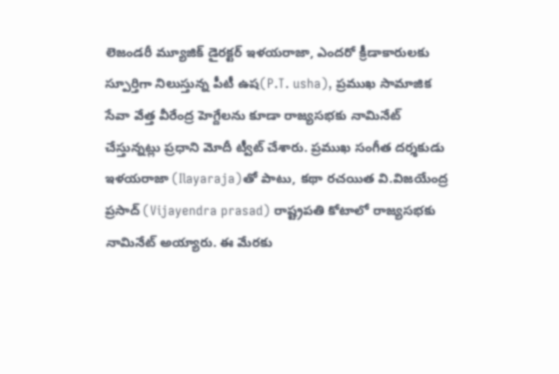లెజండరీ మ్యూజిక్ డైరక్టర్ ఇళయరాజా, ఎందరో క్రీడాకారులకు స్పూర్తిగా నిలుస్తున్న పీటీ ఉష(P.T. usha), ప్రముఖ సామాజిక సేవా వేత్త వీరేంద్ర హెగ్దేలను కూడా రాజ్యసభకు నామినేట్ చేస్తున్నట్లు ప్రధాని మోదీ ట్వీట్ చేశారు. ప్రముఖ సంగీత దర్శకుడు ఇళయరాజా (Ilayaraja)తో పాటు, కథా రచయిత వి.విజయేంద్ర ప్రసాద్ (Vijayendra prasad) రాష్ట్రపతి కోటాలో రాజ్యసభకు నామినేట్ అయ్యారు. ఈ మేరకు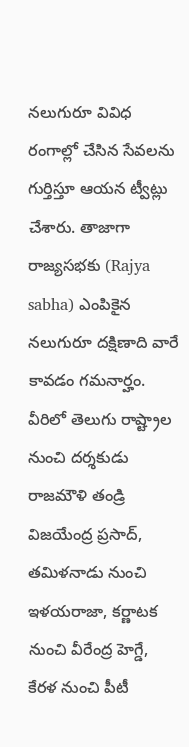నలుగురూ వివిధ రంగాల్లో చేసిన సేవలను గుర్తిస్తూ ఆయన ట్వీట్లు చేశారు. తాజాగా రాజ్యసభకు (Rajya sabha) ఎంపికైన నలుగురూ దక్షిణాది వారే కావడం గమనార్హం. వీరిలో తెలుగు రాష్ట్రాల నుంచి దర్శకుడు రాజమౌళి తండ్రి విజయేంద్ర ప్రసాద్, తమిళనాడు నుంచి ఇళయరాజా, కర్ణాటక నుంచి వీరేంద్ర హెగ్డే, కేరళ నుంచి పీటీ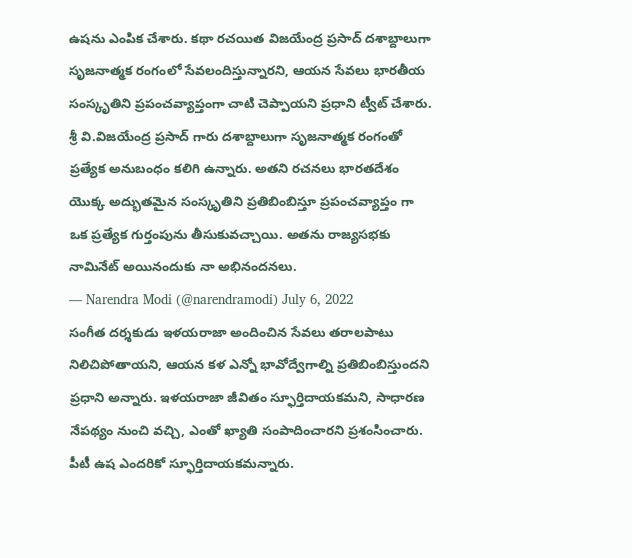ఉషను ఎంపిక చేశారు. కథా రచయిత విజయేంద్ర ప్రసాద్ దశాబ్దాలుగా సృజనాత్మక రంగంలో సేవలందిస్తున్నారని, ఆయన సేవలు భారతీయ సంస్కృతిని ప్రపంచవ్యాప్తంగా చాటి చెప్పాయని ప్రధాని ట్వీట్ చేశారు.
శ్రీ వి.విజయేంద్ర ప్రసాద్ గారు దశాబ్దాలుగా సృజనాత్మక రంగంతో ప్రత్యేక అనుబంధం కలిగి ఉన్నారు. అతని రచనలు భారతదేశం యొక్క అద్భుతమైన సంస్కృతిని ప్రతిబింబిస్తూ ప్రపంచవ్యాప్తం గా ఒక ప్రత్యేక గుర్తంపును తీసుకువచ్చాయి. అతను రాజ్యసభకు నామినేట్ అయినందుకు నా అభినందనలు.
— Narendra Modi (@narendramodi) July 6, 2022
సంగీత దర్శకుడు ఇళయరాజా అందించిన సేవలు తరాలపాటు నిలిచిపోతాయని, ఆయన కళ ఎన్నో భావోద్వేగాల్ని ప్రతిబింబిస్తుందని ప్రధాని అన్నారు. ఇళయరాజా జీవితం స్ఫూర్తిదాయకమని, సాధారణ నేపథ్యం నుంచి వచ్చి, ఎంతో ఖ్యాతి సంపాదించారని ప్రశంసించారు. పీటీ ఉష ఎందరికో స్ఫూర్తిదాయకమన్నారు.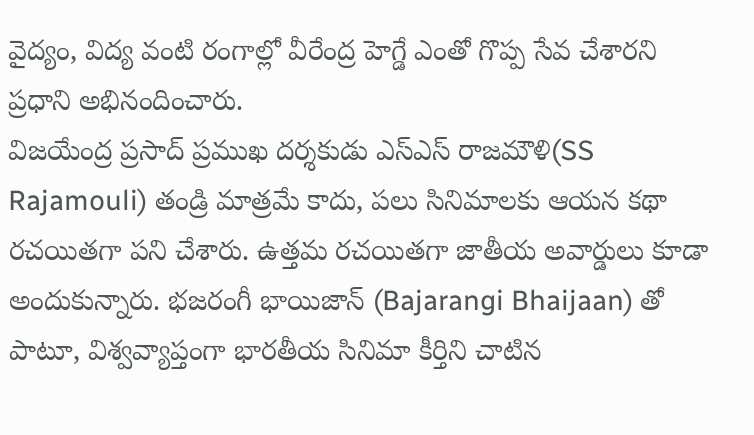వైద్యం, విద్య వంటి రంగాల్లో వీరేంద్ర హెగ్డే ఎంతో గొప్ప సేవ చేశారని ప్రధాని అభినందించారు.
విజయేంద్ర ప్రసాద్ ప్రముఖ దర్శకుడు ఎస్ఎస్ రాజమౌళి(SS Rajamouli) తండ్రి మాత్రమే కాదు, పలు సినిమాలకు ఆయన కథా రచయితగా పని చేశారు. ఉత్తమ రచయితగా జాతీయ అవార్డులు కూడా అందుకున్నారు. భజరంగీ భాయిజాన్ (Bajarangi Bhaijaan) తో పాటూ, విశ్వవ్యాప్తంగా భారతీయ సినిమా కీర్తిని చాటిన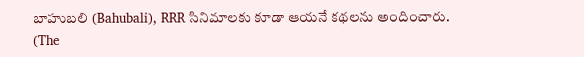బాహుబలి (Bahubali), RRR సినిమాలకు కూడా ఆయనే కథలను అందించారు.
(The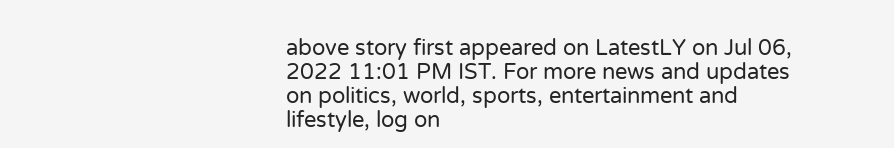above story first appeared on LatestLY on Jul 06, 2022 11:01 PM IST. For more news and updates on politics, world, sports, entertainment and lifestyle, log on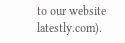to our website latestly.com).